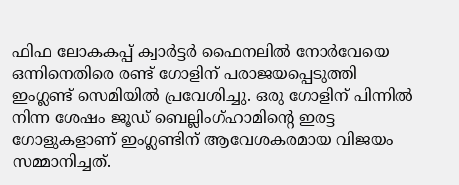ഫിഫ ലോകകപ്പ് ക്വാർട്ടർ ഫൈനലിൽ നോർവേയെ ഒന്നിനെതിരെ രണ്ട് ഗോളിന് പരാജയപ്പെടുത്തി ഇംഗ്ലണ്ട് സെമിയിൽ പ്രവേശിച്ചു. ഒരു ഗോളിന് പിന്നിൽ നിന്ന ശേഷം ജൂഡ് ബെല്ലിംഗ്ഹാമിന്റെ ഇരട്ട ഗോളുകളാണ് ഇംഗ്ലണ്ടിന് ആവേശകരമായ വിജയം സമ്മാനിച്ചത്.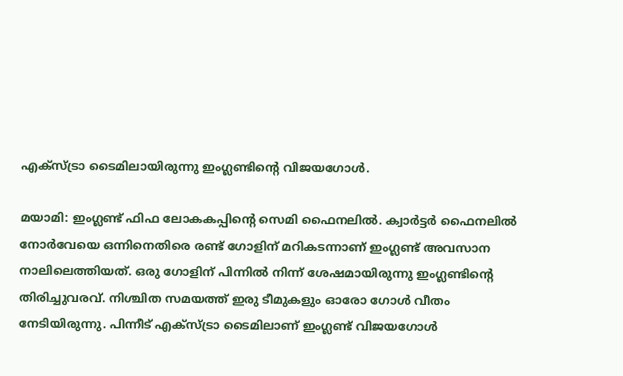എക്സ്ട്രാ ടൈമിലായിരുന്നു ഇംഗ്ലണ്ടിന്റെ വിജയഗോൾ.

മയാമി: ഇംഗ്ലണ്ട് ഫിഫ ലോകകപ്പിന്റെ സെമി ഫൈനലില്‍. ക്വാര്‍ട്ടര്‍ ഫൈനലില്‍ നോര്‍വേയെ ഒന്നിനെതിരെ രണ്ട് ഗോളിന് മറികടന്നാണ് ഇംഗ്ലണ്ട് അവസാന നാലിലെത്തിയത്. ഒരു ഗോളിന് പിന്നില്‍ നിന്ന് ശേഷമായിരുന്നു ഇംഗ്ലണ്ടിന്റെ തിരിച്ചുവരവ്. നിശ്ചിത സമയത്ത് ഇരു ടീമുകളും ഓരോ ഗോള്‍ വീതം നേടിയിരുന്നു. പിന്നീട് എക്‌സ്ട്രാ ടൈമിലാണ് ഇംഗ്ലണ്ട് വിജയഗോള്‍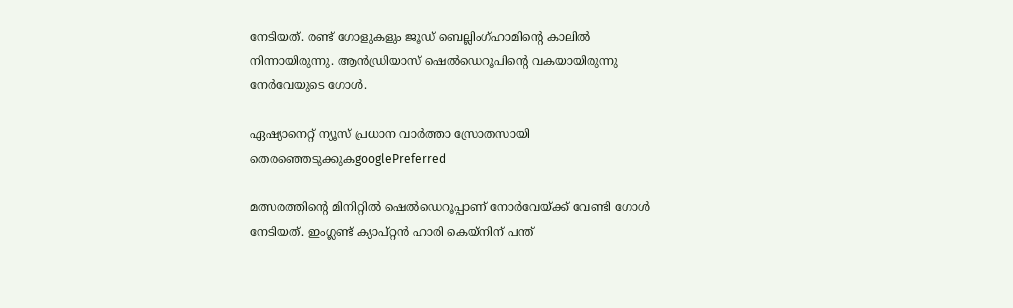നേടിയത്. രണ്ട് ഗോളുകളും ജൂഡ് ബെല്ലിംഗ്ഹാമിന്റെ കാലില്‍ നിന്നായിരുന്നു. ആന്‍ഡ്രിയാസ് ഷെല്‍ഡെറൂപിന്റെ വകയായിരുന്നു നേര്‍വേയുടെ ഗോള്‍.

ഏഷ്യാനെറ്റ് ന്യൂസ് പ്രധാന വാർത്താ സ്രോതസായി തെരഞ്ഞെടുക്കുകgooglePreferred

മത്സരത്തിന്റെ മിനിറ്റില്‍ ഷെല്‍ഡെറൂപ്പാണ് നോര്‍വേയ്ക്ക് വേണ്ടി ഗോള്‍ നേടിയത്. ഇംഗ്ലണ്ട് ക്യാപ്റ്റന്‍ ഹാരി കെയ്നിന് പന്ത്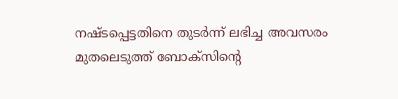നഷ്ടപ്പെട്ടതിനെ തുടര്‍ന്ന് ലഭിച്ച അവസരം മുതലെടുത്ത് ബോക്‌സിന്റെ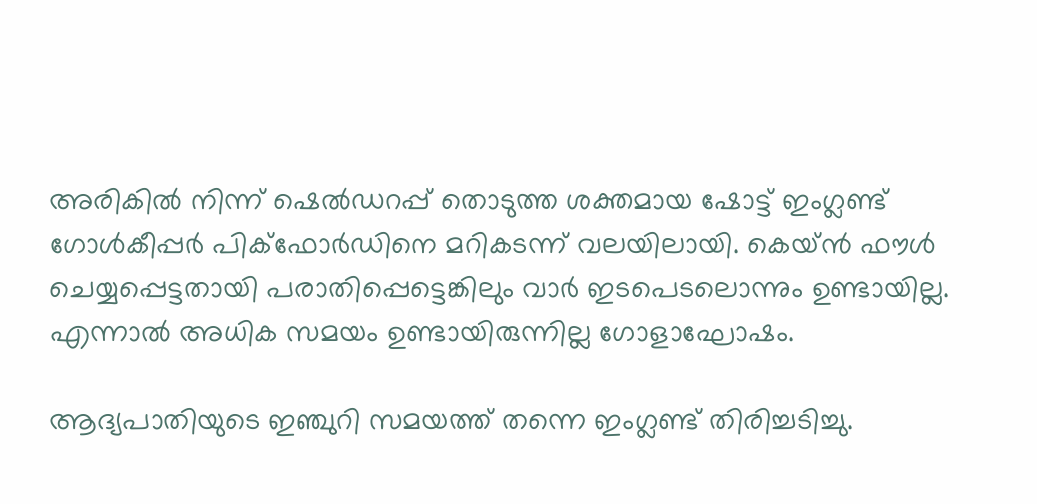അരികില്‍ നിന്ന് ഷെല്‍ഡറപ്പ് തൊടുത്ത ശക്തമായ ഷോട്ട് ഇംഗ്ലണ്ട് ഗോള്‍കീപ്പര്‍ പിക്‌ഫോര്‍ഡിനെ മറികടന്ന് വലയിലായി. കെയ്ന്‍ ഫൗള്‍ ചെയ്യപ്പെട്ടതായി പരാതിപ്പെട്ടെങ്കിലും വാര്‍ ഇടപെടലൊന്നും ഉണ്ടായില്ല. എന്നാല്‍ അധിക സമയം ഉണ്ടായിരുന്നില്ല ഗോളാഘോഷം.

ആദ്യപാതിയുടെ ഇഞ്ചുറി സമയത്ത് തന്നെ ഇംഗ്ലണ്ട് തിരിച്ചടിച്ചു.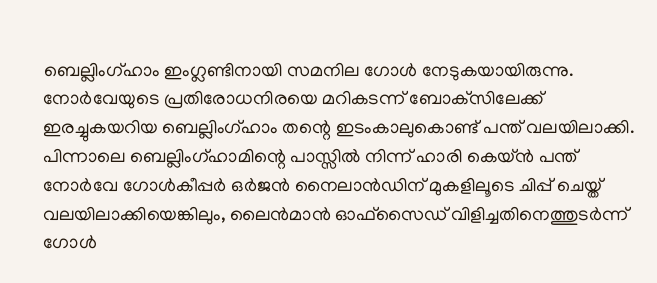ബെല്ലിംഗ്ഹാം ഇംഗ്ലണ്ടിനായി സമനില ഗോള്‍ നേടുകയായിരുന്നു. നോര്‍വേയുടെ പ്രതിരോധനിരയെ മറികടന്ന് ബോക്‌സിലേക്ക് ഇരച്ചുകയറിയ ബെല്ലിംഗ്ഹാം തന്റെ ഇടംകാലുകൊണ്ട് പന്ത് വലയിലാക്കി. പിന്നാലെ ബെല്ലിംഗ്ഹാമിന്റെ പാസ്സില്‍ നിന്ന് ഹാരി കെയ്ന്‍ പന്ത് നോര്‍വേ ഗോള്‍കീപ്പര്‍ ഒര്‍ജന്‍ നൈലാന്‍ഡിന് മുകളിലൂടെ ചിപ്പ് ചെയ്ത് വലയിലാക്കിയെങ്കിലും, ലൈന്‍മാന്‍ ഓഫ്‌സൈഡ് വിളിച്ചതിനെത്തുടര്‍ന്ന് ഗോള്‍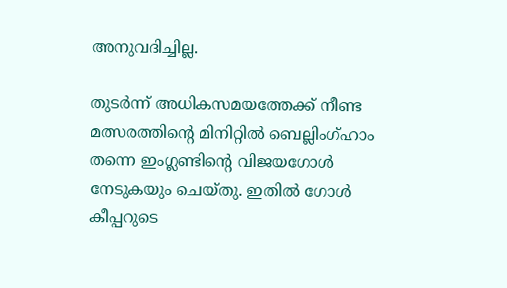അനുവദിച്ചില്ല.

തുടര്‍ന്ന് അധികസമയത്തേക്ക് നീണ്ട മത്സരത്തിന്റെ മിനിറ്റില്‍ ബെല്ലിംഗ്ഹാം തന്നെ ഇംഗ്ലണ്ടിന്റെ വിജയഗോള്‍ നേടുകയും ചെയ്തു. ഇതില്‍ ഗോള്‍ കീപ്പറുടെ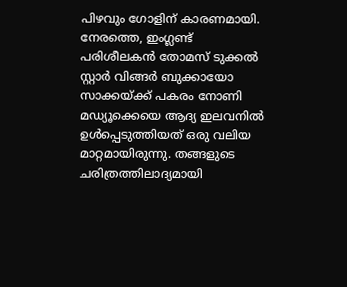പിഴവും ഗോളിന് കാരണമായി. നേരത്തെ, ഇംഗ്ലണ്ട് പരിശീലകന്‍ തോമസ് ടുക്കല്‍ സ്റ്റാര്‍ വിങ്ങര്‍ ബുക്കായോ സാക്കയ്ക്ക് പകരം നോണി മഡ്യൂക്കെയെ ആദ്യ ഇലവനില്‍ ഉള്‍പ്പെടുത്തിയത് ഒരു വലിയ മാറ്റമായിരുന്നു. തങ്ങളുടെ ചരിത്രത്തിലാദ്യമായി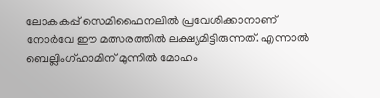ലോകകപ്പ് സെമിഫൈനലില്‍ പ്രവേശിക്കാനാണ് നോര്‍വേ ഈ മത്സരത്തില്‍ ലക്ഷ്യമിട്ടിരുന്നത്. എന്നാല്‍ ബെല്ലിംഗ്ഹാമിന് മുന്നില്‍ മോഹം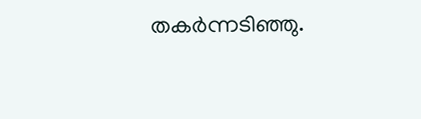തകര്‍ന്നടിഞ്ഞു.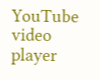YouTube video player